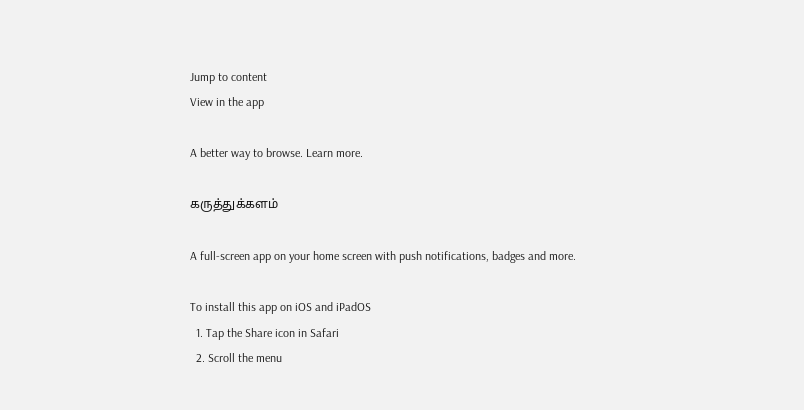Jump to content
View in the app

A better way to browse. Learn more.

கருத்துக்களம்

A full-screen app on your home screen with push notifications, badges and more.

To install this app on iOS and iPadOS
  1. Tap the Share icon in Safari
  2. Scroll the menu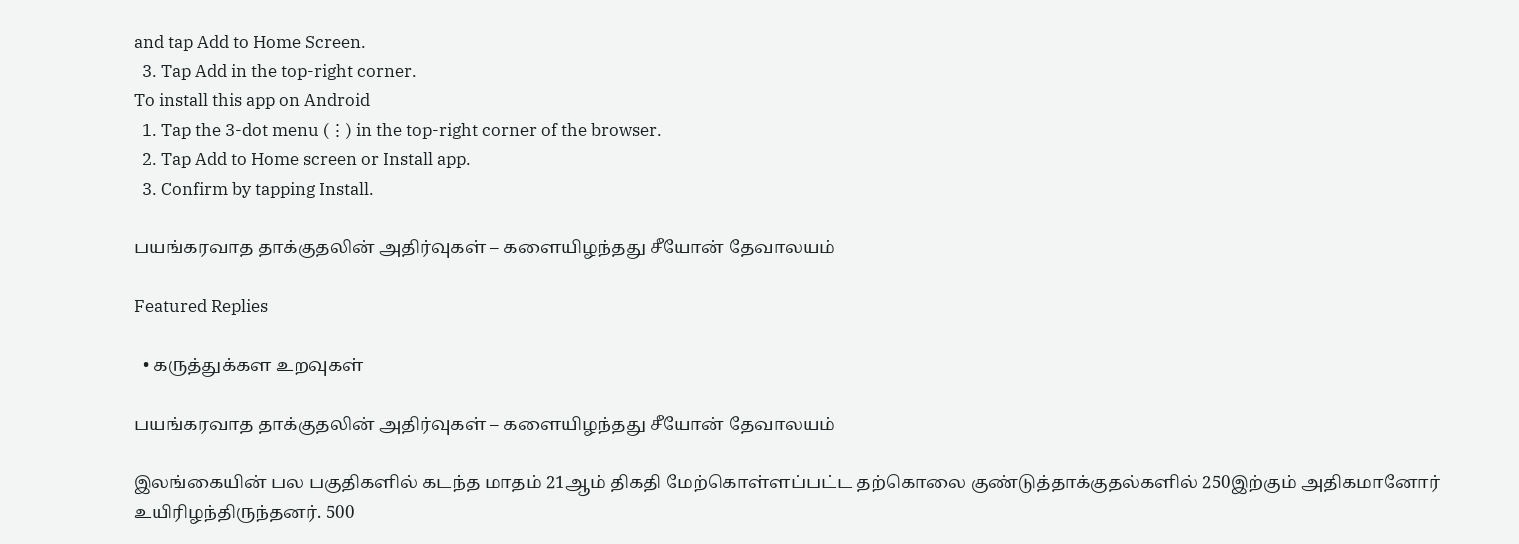and tap Add to Home Screen.
  3. Tap Add in the top-right corner.
To install this app on Android
  1. Tap the 3-dot menu (⋮) in the top-right corner of the browser.
  2. Tap Add to Home screen or Install app.
  3. Confirm by tapping Install.

பயங்கரவாத தாக்குதலின் அதிர்வுகள் – களையிழந்தது சீயோன் தேவாலயம்

Featured Replies

  • கருத்துக்கள உறவுகள்

பயங்கரவாத தாக்குதலின் அதிர்வுகள் – களையிழந்தது சீயோன் தேவாலயம்

இலங்கையின் பல பகுதிகளில் கடந்த மாதம் 21ஆம் திகதி மேற்கொள்ளப்பட்ட தற்கொலை குண்டுத்தாக்குதல்களில் 250இற்கும் அதிகமானோர் உயிரிழந்திருந்தனர். 500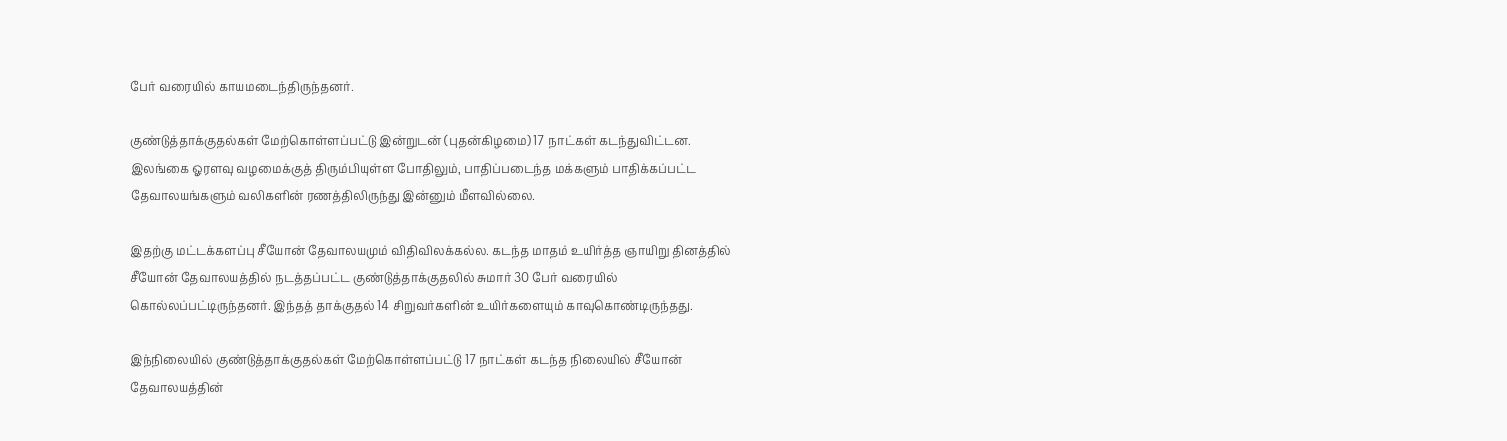பேர் வரையில் காயமடைந்திருந்தனர்.

குண்டுத்தாக்குதல்கள் மேற்கொள்ளப்பட்டு இன்றுடன் (புதன்கிழமை) 17 நாட்கள் கடந்துவிட்டன. இலங்கை ஓரளவு வழமைக்குத் திரும்பியுள்ள போதிலும், பாதிப்படைந்த மக்களும் பாதிக்கப்பட்ட தேவாலயங்களும் வலிகளின் ரணத்திலிருந்து இன்னும் மீளவில்லை.

இதற்கு மட்டக்களப்பு சீயோன் தேவாலயமும் விதிவிலக்கல்ல. கடந்த மாதம் உயிர்த்த ஞாயிறு தினத்தில் சீயோன் தேவாலயத்தில் நடத்தப்பட்ட குண்டுத்தாக்குதலில் சுமார் 30 பேர் வரையில் கொல்லப்பட்டிருந்தனர். இந்தத் தாக்குதல் 14 சிறுவர்களின் உயிர்களையும் காவுகொண்டிருந்தது.

இந்நிலையில் குண்டுத்தாக்குதல்கள் மேற்கொள்ளப்பட்டு 17 நாட்கள் கடந்த நிலையில் சீயோன் தேவாலயத்தின்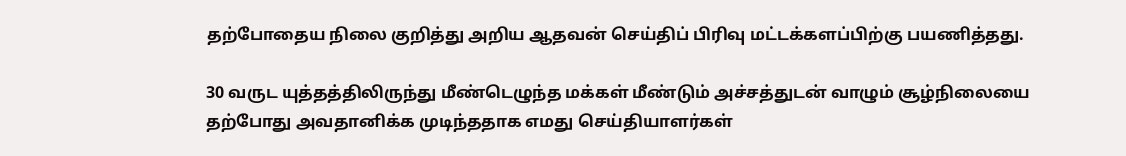தற்போதைய நிலை குறித்து அறிய ஆதவன் செய்திப் பிரிவு மட்டக்களப்பிற்கு பயணித்தது.

30 வருட யுத்தத்திலிருந்து மீண்டெழுந்த மக்கள் மீண்டும் அச்சத்துடன் வாழும் சூழ்நிலையை தற்போது அவதானிக்க முடிந்ததாக எமது செய்தியாளர்கள்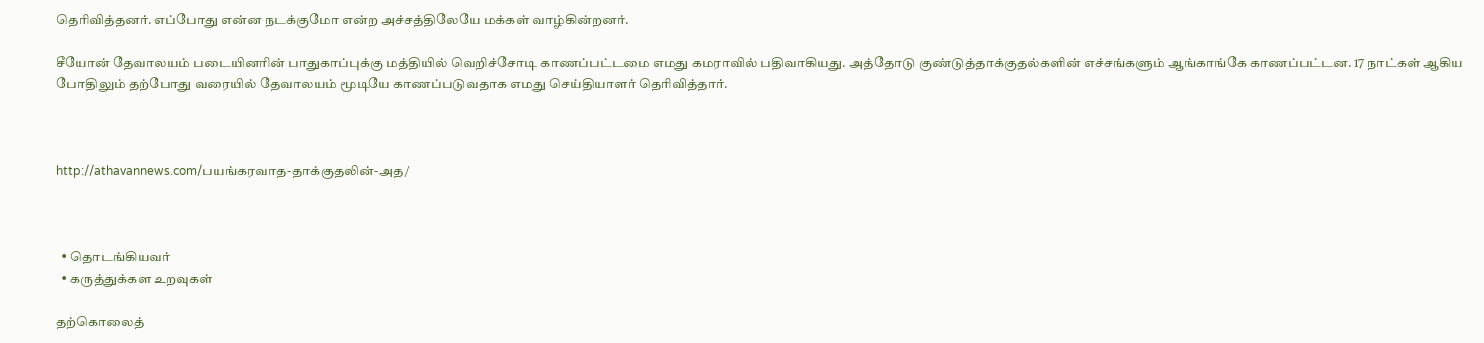தெரிவித்தனர். எப்போது என்ன நடக்குமோ என்ற அச்சத்திலேயே மக்கள் வாழ்கின்றனர்.

சீயோன் தேவாலயம் படையினரின் பாதுகாப்புக்கு மத்தியில் வெறிச்சோடி காணப்பட்டமை எமது கமராவில் பதிவாகியது. அத்தோடு குண்டுத்தாக்குதல்களின் எச்சங்களும் ஆங்காங்கே காணப்பட்டன. 17 நாட்கள் ஆகிய போதிலும் தற்போது வரையில் தேவாலயம் மூடியே காணப்படுவதாக எமது செய்தியாளர் தெரிவித்தார்.



http://athavannews.com/பயங்கரவாத-தாக்குதலின்-அத/



  • தொடங்கியவர்
  • கருத்துக்கள உறவுகள்

தற்கொலைத்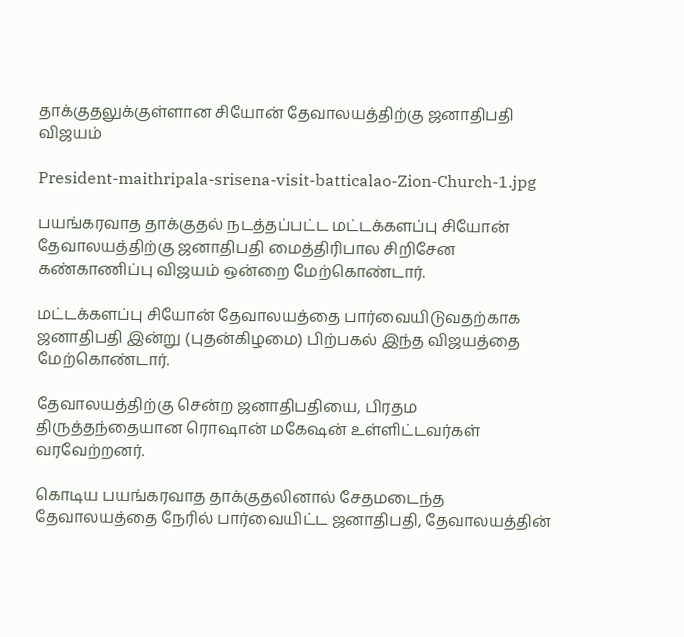தாக்குதலுக்குள்ளான சியோன் தேவாலயத்திற்கு ஜனாதிபதி விஜயம்

President-maithripala-srisena-visit-batticalao-Zion-Church-1.jpg

பயங்கரவாத தாக்குதல் நடத்தப்பட்ட மட்டக்களப்பு சியோன் தேவாலயத்திற்கு ஜனாதிபதி மைத்திரிபால சிறிசேன கண்காணிப்பு விஜயம் ஒன்றை மேற்கொண்டார்.

மட்டக்களப்பு சியோன் தேவாலயத்தை பார்வையிடுவதற்காக ஜனாதிபதி இன்று (புதன்கிழமை) பிற்பகல் இந்த விஜயத்தை மேற்கொண்டார்.

தேவாலயத்திற்கு சென்ற ஜனாதிபதியை, பிரதம திருத்தந்தையான ரொஷான் மகேஷன் உள்ளிட்டவர்கள் வரவேற்றனர்.

கொடிய பயங்கரவாத தாக்குதலினால் சேதமடைந்த தேவாலயத்தை நேரில் பார்வையிட்ட ஜனாதிபதி, தேவாலயத்தின்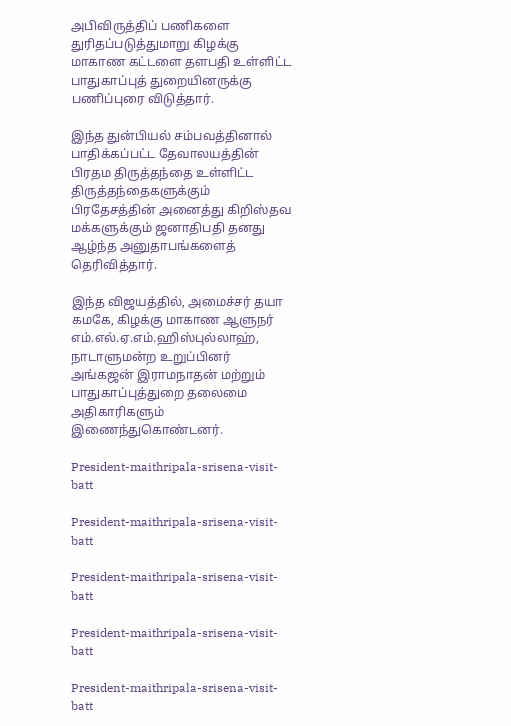அபிவிருத்திப் பணிகளை துரிதப்படுத்துமாறு கிழக்கு மாகாண கட்டளை தளபதி உள்ளிட்ட பாதுகாப்புத் துறையினருக்கு பணிப்புரை விடுத்தார்.

இந்த துன்பியல் சம்பவத்தினால் பாதிக்கப்பட்ட தேவாலயத்தின் பிரதம திருத்தந்தை உள்ளிட்ட திருத்தந்தைகளுக்கும் பிரதேசத்தின் அனைத்து கிறிஸ்தவ மக்களுக்கும் ஜனாதிபதி தனது ஆழ்ந்த அனுதாபங்களைத் தெரிவித்தார்.

இந்த விஜயத்தில், அமைச்சர் தயா கமகே, கிழக்கு மாகாண ஆளுநர் எம்.எல்.ஏ.எம்.ஹிஸ்புல்லாஹ், நாடாளுமன்ற உறுப்பினர் அங்கஜன் இராமநாதன் மற்றும் பாதுகாப்புத்துறை தலைமை அதிகாரிகளும் இணைந்துகொண்டனர்.

President-maithripala-srisena-visit-batt

President-maithripala-srisena-visit-batt

President-maithripala-srisena-visit-batt

President-maithripala-srisena-visit-batt

President-maithripala-srisena-visit-batt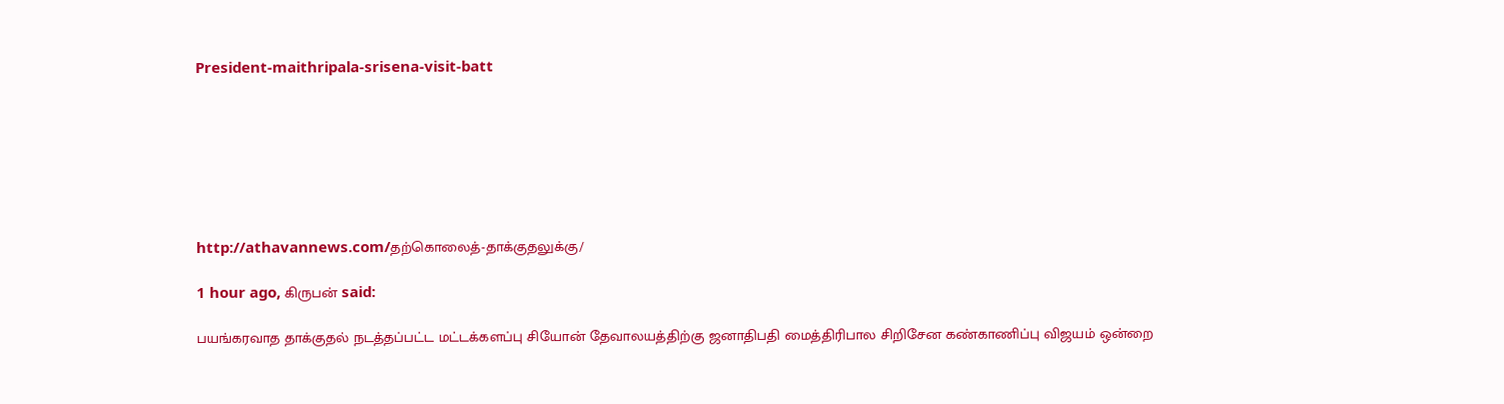President-maithripala-srisena-visit-batt







http://athavannews.com/தற்கொலைத்-தாக்குதலுக்கு/

1 hour ago, கிருபன் said:

பயங்கரவாத தாக்குதல் நடத்தப்பட்ட மட்டக்களப்பு சியோன் தேவாலயத்திற்கு ஜனாதிபதி மைத்திரிபால சிறிசேன கண்காணிப்பு விஜயம் ஒன்றை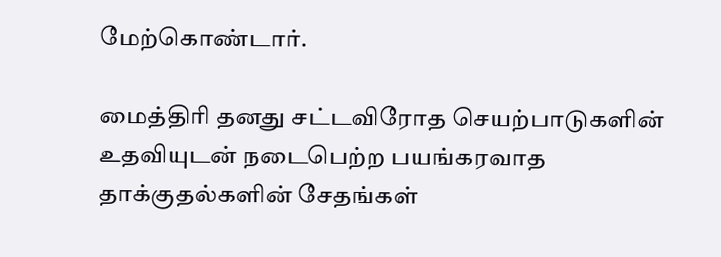மேற்கொண்டார்.

மைத்திரி தனது சட்டவிரோத செயற்பாடுகளின் உதவியுடன் நடைபெற்ற பயங்கரவாத தாக்குதல்களின் சேதங்கள்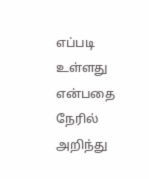எப்படி உள்ளது என்பதை நேரில் அறிந்து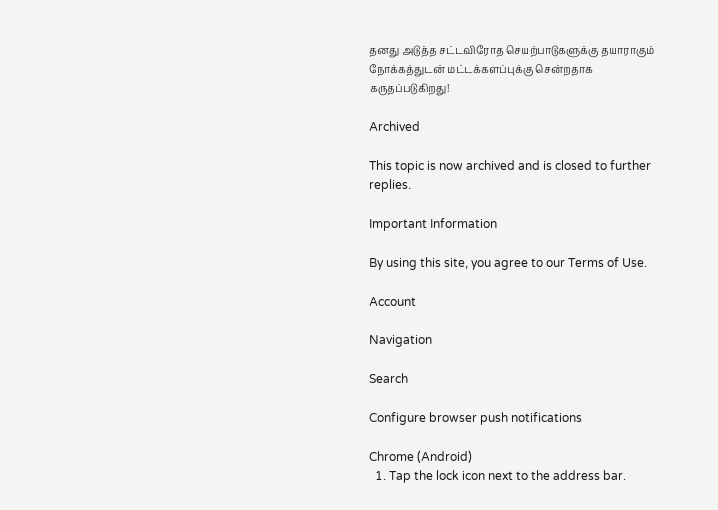தனது அடுத்த சட்டவிரோத செயற்பாடுகளுக்கு தயாராகும் நோக்கத்துடன் மட்டக்களப்புக்கு சென்றதாக கருதப்படுகிறது!

Archived

This topic is now archived and is closed to further replies.

Important Information

By using this site, you agree to our Terms of Use.

Account

Navigation

Search

Configure browser push notifications

Chrome (Android)
  1. Tap the lock icon next to the address bar.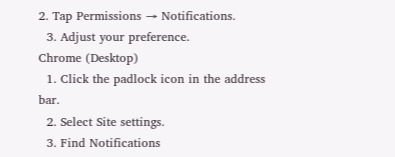2. Tap Permissions → Notifications.
  3. Adjust your preference.
Chrome (Desktop)
  1. Click the padlock icon in the address bar.
  2. Select Site settings.
  3. Find Notifications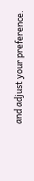and adjust your preference.